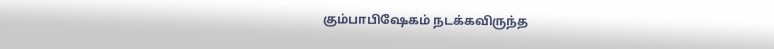கும்பாபிஷேகம் நடக்கவிருந்த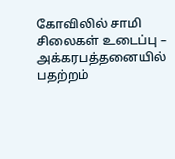கோவிலில் சாமி சிலைகள் உடைப்பு – அக்கரபத்தனையில் பதற்றம்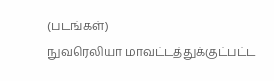(படங்கள்)
நுவரெலியா மாவட்டத்துக்குட்பட்ட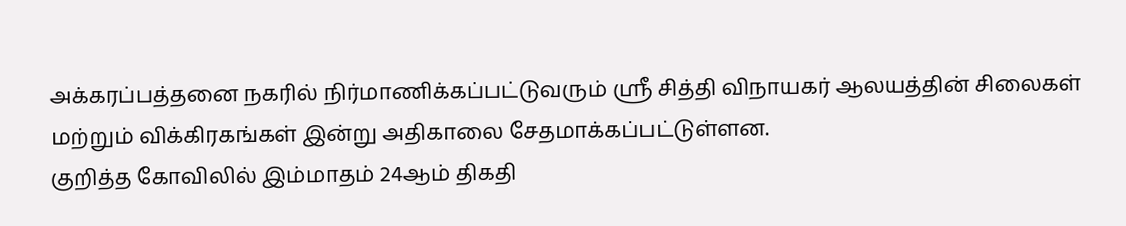அக்கரப்பத்தனை நகரில் நிர்மாணிக்கப்பட்டுவரும் ஸ்ரீ சித்தி விநாயகர் ஆலயத்தின் சிலைகள் மற்றும் விக்கிரகங்கள் இன்று அதிகாலை சேதமாக்கப்பட்டுள்ளன.
குறித்த கோவிலில் இம்மாதம் 24ஆம் திகதி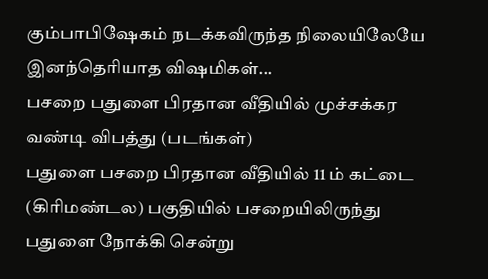கும்பாபிஷேகம் நடக்கவிருந்த நிலையிலேயே இனந்தெரியாத விஷமிகள்...
பசறை பதுளை பிரதான வீதியில் முச்சக்கர வண்டி விபத்து (படங்கள்)
பதுளை பசறை பிரதான வீதியில் 11 ம் கட்டை (கிரிமண்டல) பகுதியில் பசறையிலிருந்து பதுளை நோக்கி சென்று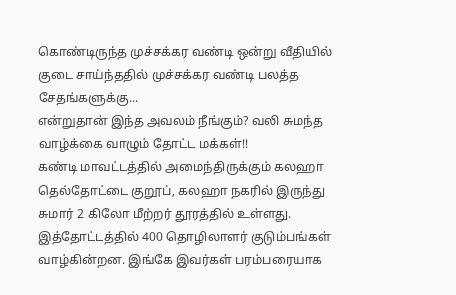கொண்டிருந்த முச்சக்கர வண்டி ஒன்று வீதியில் குடை சாய்ந்ததில் முச்சக்கர வண்டி பலத்த சேதங்களுக்கு...
என்றுதான் இந்த அவலம் நீங்கும்? வலி சுமந்த வாழ்க்கை வாழும் தோட்ட மக்கள்!!
கண்டி மாவட்டத்தில் அமைந்திருக்கும் கலஹா தெல்தோட்டை குறூப், கலஹா நகரில் இருந்து சுமார் 2 கிலோ மீற்றர் தூரத்தில் உள்ளது. இத்தோட்டத்தில் 400 தொழிலாளர் குடும்பங்கள் வாழ்கின்றன. இங்கே இவர்கள் பரம்பரையாக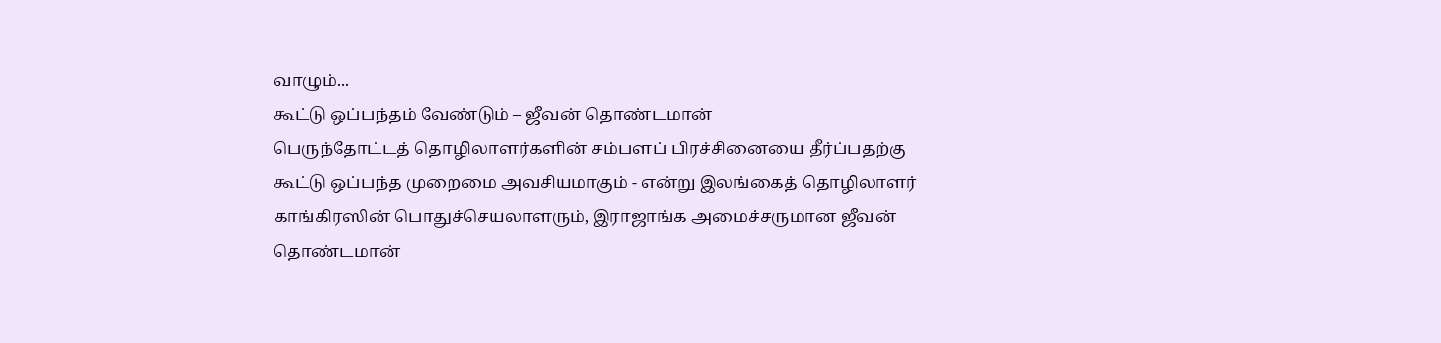வாழும்...
கூட்டு ஒப்பந்தம் வேண்டும் – ஜீவன் தொண்டமான்
பெருந்தோட்டத் தொழிலாளர்களின் சம்பளப் பிரச்சினையை தீர்ப்பதற்கு கூட்டு ஒப்பந்த முறைமை அவசியமாகும் - என்று இலங்கைத் தொழிலாளர் காங்கிரஸின் பொதுச்செயலாளரும், இராஜாங்க அமைச்சருமான ஜீவன் தொண்டமான்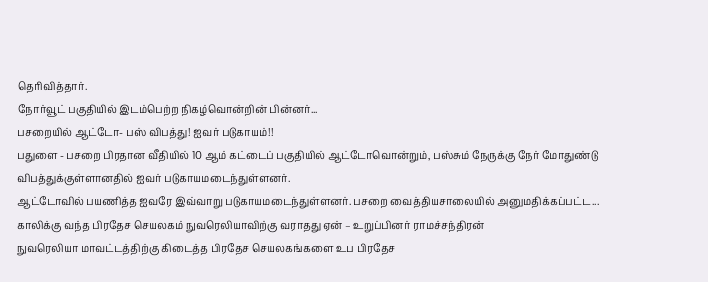தெரிவித்தார்.
நோர்வூட் பகுதியில் இடம்பெற்ற நிகழ்வொன்றின் பின்னர்...
பசறையில் ஆட்டோ- பஸ் விபத்து! ஐவர் படுகாயம்!!
பதுளை - பசறை பிரதான வீதியில் 10 ஆம் கட்டைப் பகுதியில் ஆட்டோவொன்றும், பஸ்சும் நேருக்கு நேர் மோதுண்டு விபத்துக்குள்ளானதில் ஐவர் படுகாயமடைந்துள்ளனர்.
ஆட்டோவில் பயணித்த ஐவரே இவ்வாறு படுகாயமடைந்துள்ளனர். பசறை வைத்தியசாலையில் அனுமதிக்கப்பட்ட...
காலிக்கு வந்த பிரதேச செயலகம் நுவரெலியாவிற்கு வராதது ஏன் – உறுப்பினர் ராமச்சந்திரன்
நுவரெலியா மாவட்டத்திற்கு கிடைத்த பிரதேச செயலகங்களை உப பிரதேச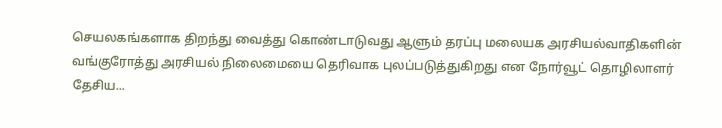செயலகங்களாக திறந்து வைத்து கொண்டாடுவது ஆளும் தரப்பு மலையக அரசியல்வாதிகளின் வங்குரோத்து அரசியல் நிலைமையை தெரிவாக புலப்படுத்துகிறது என நோர்வூட் தொழிலாளர் தேசிய...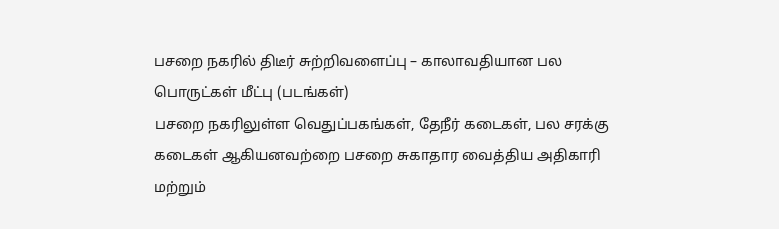பசறை நகரில் திடீர் சுற்றிவளைப்பு – காலாவதியான பல பொருட்கள் மீட்பு (படங்கள்)
பசறை நகரிலுள்ள வெதுப்பகங்கள், தேநீர் கடைகள், பல சரக்கு கடைகள் ஆகியனவற்றை பசறை சுகாதார வைத்திய அதிகாரி மற்றும்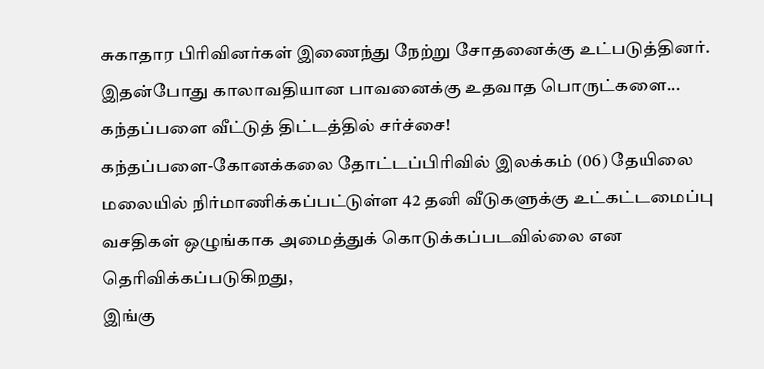சுகாதார பிரிவினர்கள் இணைந்து நேற்று சோதனைக்கு உட்படுத்தினர்.
இதன்போது காலாவதியான பாவனைக்கு உதவாத பொருட்களை...
கந்தப்பளை வீட்டுத் திட்டத்தில் சர்ச்சை!
கந்தப்பளை-கோனக்கலை தோட்டப்பிரிவில் இலக்கம் (06) தேயிலை மலையில் நிர்மாணிக்கப்பட்டுள்ள 42 தனி வீடுகளுக்கு உட்கட்டமைப்பு வசதிகள் ஒழுங்காக அமைத்துக் கொடுக்கப்படவில்லை என தெரிவிக்கப்படுகிறது,
இங்கு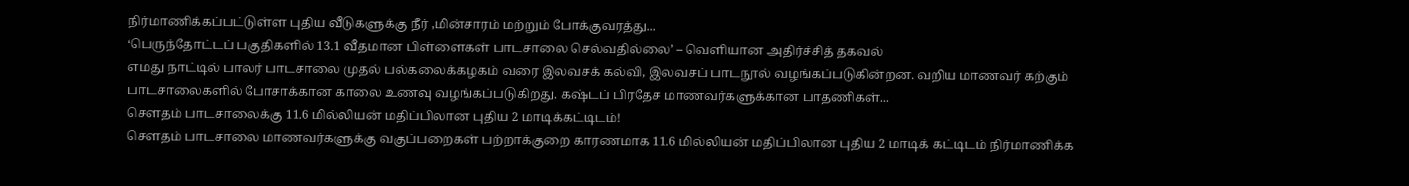நிர்மாணிக்கப்பட்டுள்ள புதிய வீடுகளுக்கு நீர் ,மின்சாரம் மற்றும் போக்குவரத்து...
‘பெருந்தோட்டப் பகுதிகளில் 13.1 வீதமான பிள்ளைகள் பாடசாலை செல்வதில்லை’ – வெளியான அதிர்ச்சித் தகவல்
எமது நாட்டில் பாலர் பாடசாலை முதல் பல்கலைக்கழகம் வரை இலவசக் கல்வி, இலவசப் பாடநூல் வழங்கப்படுகின்றன. வறிய மாணவர் கற்கும் பாடசாலைகளில் போசாக்கான காலை உணவு வழங்கப்படுகிறது. கஷ்டப் பிரதேச மாணவர்களுக்கான பாதணிகள்...
சௌதம் பாடசாலைக்கு 11.6 மில்லியன் மதிப்பிலான புதிய 2 மாடிக்கட்டிடம்!
சௌதம் பாடசாலை மாணவர்களுக்கு வகுப்பறைகள் பற்றாக்குறை காரணமாக 11.6 மில்லியன் மதிப்பிலான புதிய 2 மாடிக் கட்டிடம் நிர்மாணிக்க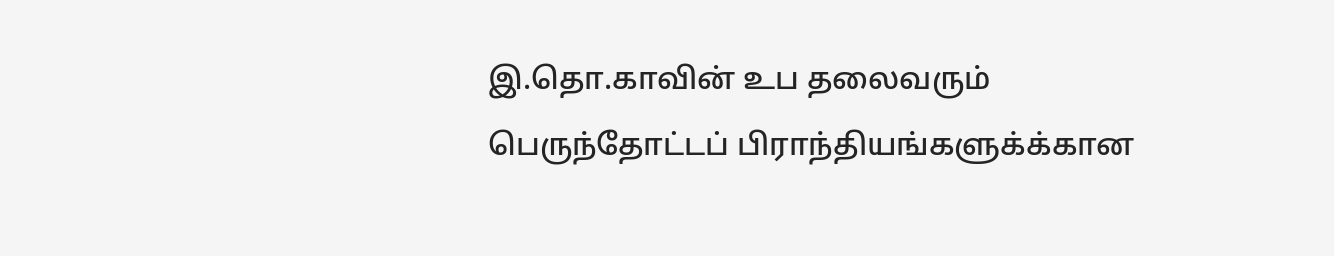இ.தொ.காவின் உப தலைவரும் பெருந்தோட்டப் பிராந்தியங்களுக்க்கான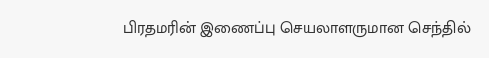பிரதமரின் இணைப்பு செயலாளருமான செந்தில்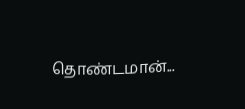தொண்டமான்...